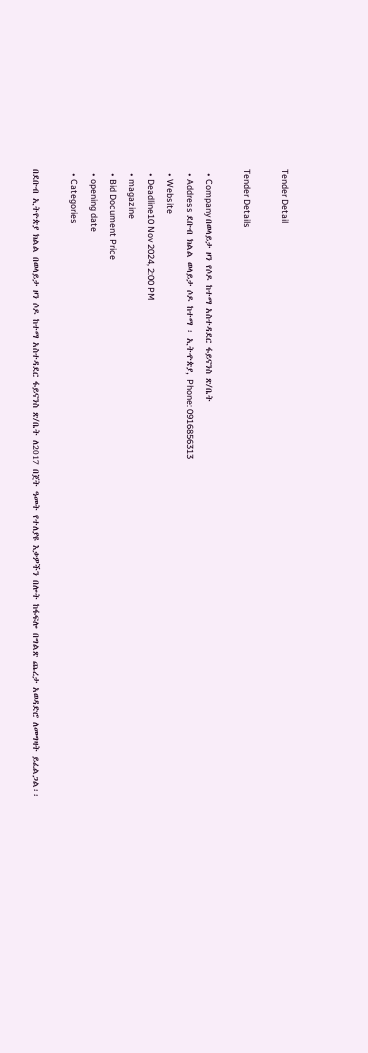Tender Detail

Tender Details

  • Company በወላይታ ዞን የሶዶ ከተማ አስተዳደር ፋይናንስ ጽ/ቤት
  • Address ደቡብ ክልል ወላይታ ሶዶ ከተማ ፡ ኢትዯጵያ, Phone: 0916856313
  • Website
  • Deadline10 Nov 2024, 2:00 PM
  • magazine
  • Bid Document Price
  • opening date
  • Categories

በደቡብ ኢትዮጵያ ክልል በወላይታ ዞን ሶዶ ከተማ አስተዳደር ፋይናንስ ጽ/ቤት ለ2017 በጀት ዓመት የተለያዩ እቃዎችን በሎት ከፋፍሎ በግልጽ ጨረታ አወዳድሮ ለመግዛት ይፈልጋል፡፡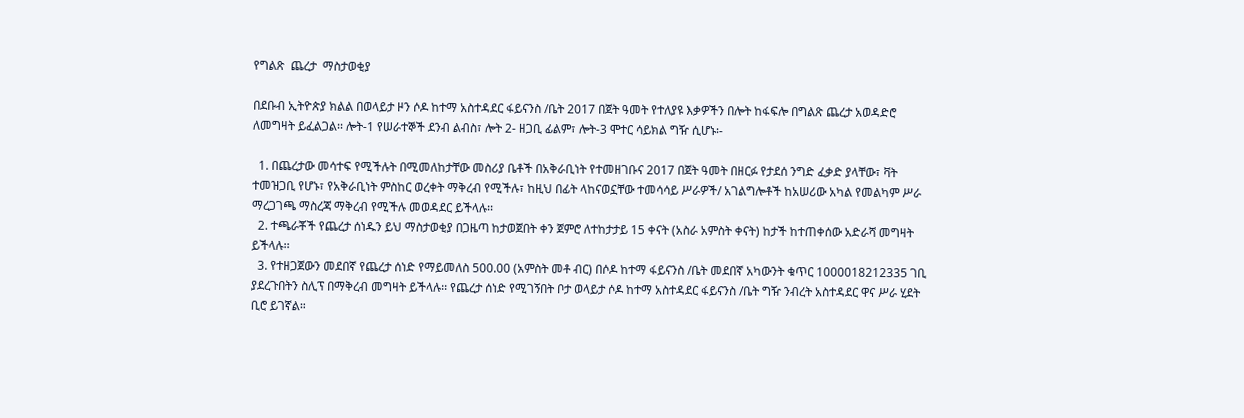የግልጽ  ጨረታ  ማስታወቂያ

በደቡብ ኢትዮጵያ ክልል በወላይታ ዞን ሶዶ ከተማ አስተዳደር ፋይናንስ /ቤት 2017 በጀት ዓመት የተለያዩ እቃዎችን በሎት ከፋፍሎ በግልጽ ጨረታ አወዳድሮ ለመግዛት ይፈልጋል፡፡ ሎት-1 የሠራተኞች ደንብ ልብስ፣ ሎት 2- ዘጋቢ ፊልም፣ ሎት-3 ሞተር ሳይክል ግዥ ሲሆኑ፡-

  1. በጨረታው መሳተፍ የሚችሉት በሚመለከታቸው መስሪያ ቤቶች በአቅራቢነት የተመዘገቡና 2017 በጀት ዓመት በዘርፉ የታደሰ ንግድ ፈቃድ ያላቸው፣ ቫት ተመዝጋቢ የሆኑ፣ የአቅራቢነት ምስከር ወረቀት ማቅረብ የሚችሉ፣ ከዚህ በፊት ላከናወኗቸው ተመሳሳይ ሥራዎች/ አገልግሎቶች ከአሠሪው አካል የመልካም ሥራ ማረጋገጫ ማስረጃ ማቅረብ የሚችሉ መወዳደር ይችላሉ፡፡
  2. ተጫራቾች የጨረታ ሰነዱን ይህ ማስታወቂያ በጋዜጣ ከታወጀበት ቀን ጀምሮ ለተከታታይ 15 ቀናት (አስራ አምስት ቀናት) ከታች ከተጠቀሰው አድራሻ መግዛት ይችላሉ፡፡
  3. የተዘጋጀውን መደበኛ የጨረታ ሰነድ የማይመለስ 500.00 (አምስት መቶ ብር) በሶዶ ከተማ ፋይናንስ /ቤት መደበኛ አካውንት ቁጥር 1000018212335 ገቢ ያደረጉበትን ስሊፕ በማቅረብ መግዛት ይችላሉ፡፡ የጨረታ ሰነድ የሚገኝበት ቦታ ወላይታ ሶዶ ከተማ አስተዳደር ፋይናንስ /ቤት ግዥ ንብረት አስተዳደር ዋና ሥራ ሂደት ቢሮ ይገኛል።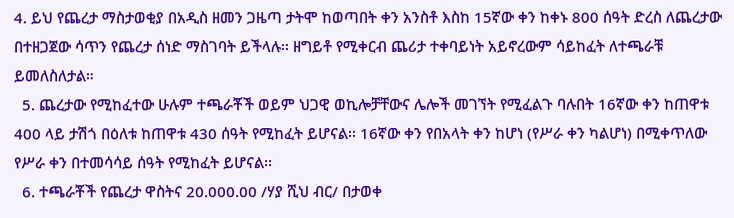4. ይህ የጨረታ ማስታወቂያ በአዲስ ዘመን ጋዜጣ ታትሞ ከወጣበት ቀን አንስቶ እስከ 15ኛው ቀን ከቀኑ 800 ሰዓት ድረስ ለጨረታው በተዘጋጀው ሳጥን የጨረታ ሰነድ ማስገባት ይችላሉ፡፡ ዘግይቶ የሚቀርብ ጨሪታ ተቀባይነት አይኖረውም ሳይከፈት ለተጫራቹ ይመለስለታል።
  5. ጨረታው የሚከፈተው ሁሉም ተጫራቾች ወይም ህጋዊ ወኪሎቻቸውና ሌሎች መገኘት የሚፈልጉ ባሉበት 16ኛው ቀን ከጠዋቱ 400 ላይ ታሽጎ በዕለቱ ከጠዋቱ 430 ሰዓት የሚከፈት ይሆናል፡፡ 16ኛው ቀን የበአላት ቀን ከሆነ (የሥራ ቀን ካልሆነ) በሚቀጥለው የሥራ ቀን በተመሳሳይ ሰዓት የሚከፈት ይሆናል፡፡
  6. ተጫራቾች የጨረታ ዋስትና 20.000.00 /ሃያ ሺህ ብር/ በታወቀ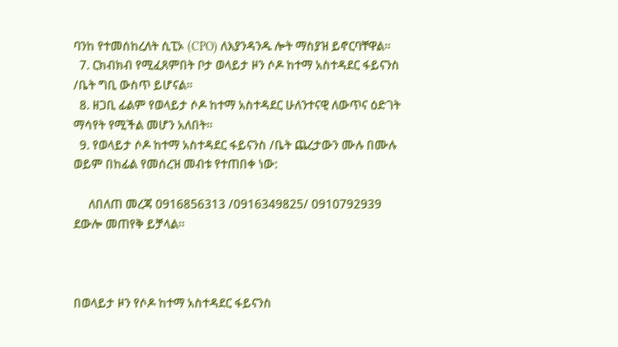ባንከ የተመሰከረለት ሲፒኦ (CPO) ለእያንዳንዱ ሎት ማስያዝ ይኖርባቸዋል።
  7. ርክብክብ የሚፈጸምበት ቦታ ወላይታ ዞን ሶዶ ከተማ አስተዳደር ፋይናንስ /ቤት ግቢ ውስጥ ይሆናል፡፡
  8. ዘጋቢ ፊልም የወላይታ ሶዶ ከተማ አስተዳደር ሁለንተናዊ ለውጥና ዕድገት ማሳየት የሚችል መሆን አለበት።
  9. የወላይታ ሶዶ ከተማ አስተዳደር ፋይናንስ /ቤት ጨረታውን ሙሉ በሙሉ ወይም በከፊል የመሰረዝ መብቱ የተጠበቀ ነው:

     ለበለጠ መረጃ 0916856313 /0916349825/ 0910792939 ደውሎ መጠየቅ ይቻላል፡፡



በወላይታ ዞን የሶዶ ከተማ አስተዳደር ፋይናንስ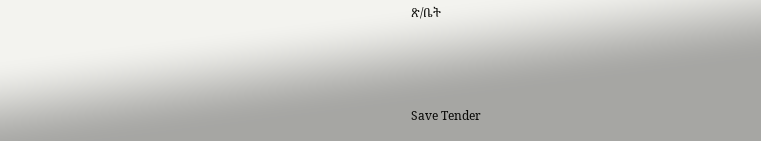ጽ/ቤት



Save Tender